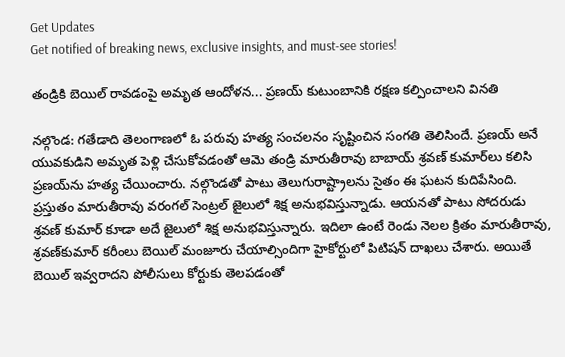Get Updates
Get notified of breaking news, exclusive insights, and must-see stories!

తండ్రికి బెయిల్ రావడంపై అమృత ఆందోళన... ప్రణయ్ కుటుంబానికి రక్షణ కల్పించాలని వినతి

నల్గొండ: గతేడాది తెలంగాణలో ఓ పరువు హత్య సంచలనం సృష్టించిన సంగతి తెలిసిందే. ప్రణయ్ అనే యువకుడిని అమృత పెళ్లి చేసుకోవడంతో ఆమె తండ్రి మారుతీరావు బాబాయ్ శ్రవణ్ కుమార్‌లు కలిసి ప్రణయ్‌ను హత్య చేయించారు. నల్గొండతో పాటు తెలుగురాష్ట్రాలను సైతం ఈ ఘటన కుదిపేసింది. ప్రస్తుతం మారుతీరావు వరంగల్ సెంట్రల్ జైలులో శిక్ష అనుభవిస్తున్నాడు. ఆయనతో పాటు సోదరుడు శ్రవణ్ కుమార్ కూడా అదే జైలులో శిక్ష అనుభవిస్తున్నారు. ఇదిలా ఉంటే రెండు నెలల క్రితం మారుతీరావు, శ్రవణ్‌కుమార్ కరీంలు బెయిల్ మంజూరు చేయాల్సిందిగా హైకోర్టులో పిటిషన్ దాఖలు చేశారు. అయితే బెయిల్ ఇవ్వరాదని పోలీసులు కోర్టుకు తెలపడంతో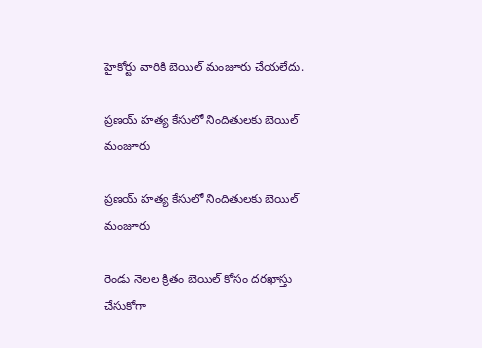హైకోర్టు వారికి బెయిల్ మంజూరు చేయలేదు.

ప్రణయ్ హత్య కేసులో నిందితులకు బెయిల్ మంజూరు

ప్రణయ్ హత్య కేసులో నిందితులకు బెయిల్ మంజూరు

రెండు నెలల క్రితం బెయిల్ కోసం దరఖాస్తు చేసుకోగా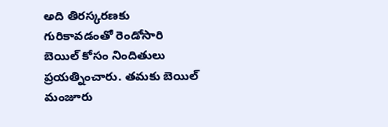అది తిరస్కరణకు గురికావడంతో రెండోసారి బెయిల్ కోసం నిందితులు ప్రయత్నించారు. తమకు బెయిల్ మంజూరు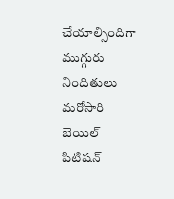చేయాల్సిందిగా ముగ్గురు నిందితులు మరోసారి బెయిల్ పిటిషన్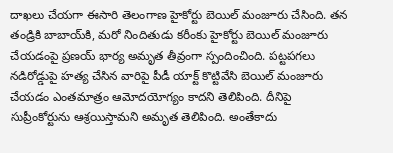దాఖలు చేయగా ఈసారి తెలంగాణ హైకోర్టు బెయిల్ మంజూరు చేసింది. తన తండ్రికి బాబాయ్‌కి, మరో నిందితుడు కరీంకు హైకోర్టు బెయిల్ మంజూరు చేయడంపై ప్రణయ్ భార్య అమృత తీవ్రంగా స్పందించింది. పట్టపగలు నడిరోడ్డుపై హత్య చేసిన వారిపై పీడీ యాక్ట్ కొట్టివేసి బెయిల్ మంజూరు చేయడం ఎంతమాత్రం ఆమోదయోగ్యం కాదని తెలిపింది. దీనిపై సుప్రీంకోర్టును ఆశ్రయిస్తామని అమృత తెలిపింది. అంతేకాదు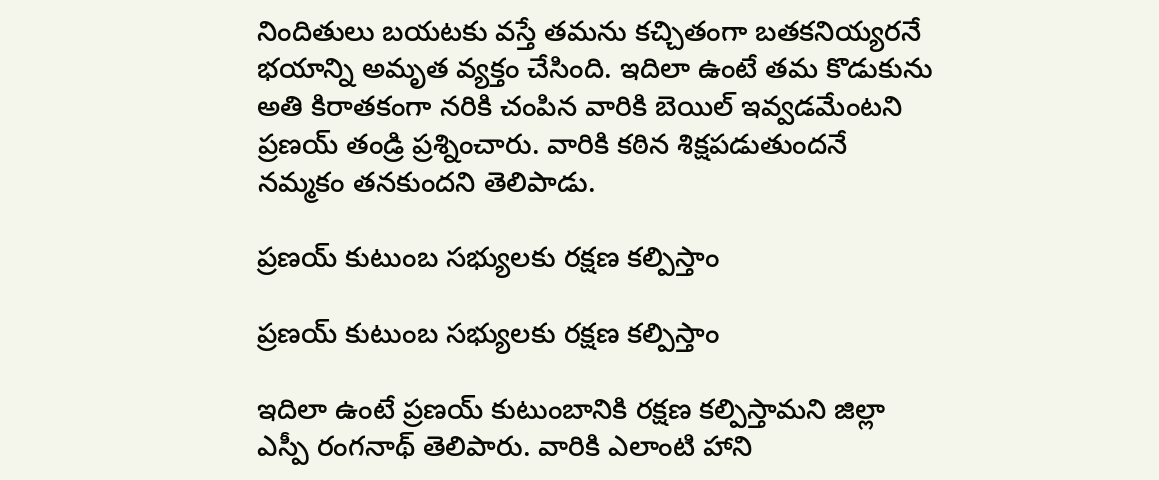నిందితులు బయటకు వస్తే తమను కచ్చితంగా బతకనియ్యరనే భయాన్ని అమృత వ్యక్తం చేసింది. ఇదిలా ఉంటే తమ కొడుకును అతి కిరాతకంగా నరికి చంపిన వారికి బెయిల్ ఇవ్వడమేంటని ప్రణయ్ తండ్రి ప్రశ్నించారు. వారికి కఠిన శిక్షపడుతుందనే నమ్మకం తనకుందని తెలిపాడు.

ప్రణయ్ కుటుంబ సభ్యులకు రక్షణ కల్పిస్తాం

ప్రణయ్ కుటుంబ సభ్యులకు రక్షణ కల్పిస్తాం

ఇదిలా ఉంటే ప్రణయ్ కుటుంబానికి రక్షణ కల్పిస్తామని జిల్లా ఎస్పీ రంగనాథ్ తెలిపారు. వారికి ఎలాంటి హాని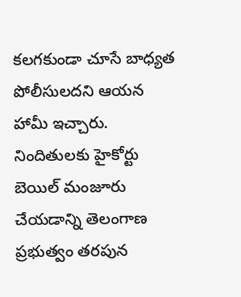కలగకుండా చూసే బాధ్యత పోలీసులదని ఆయన హామీ ఇచ్చారు. నిందితులకు హైకోర్టు బెయిల్ మంజూరు చేయడాన్ని తెలంగాణ ప్రభుత్వం తరపున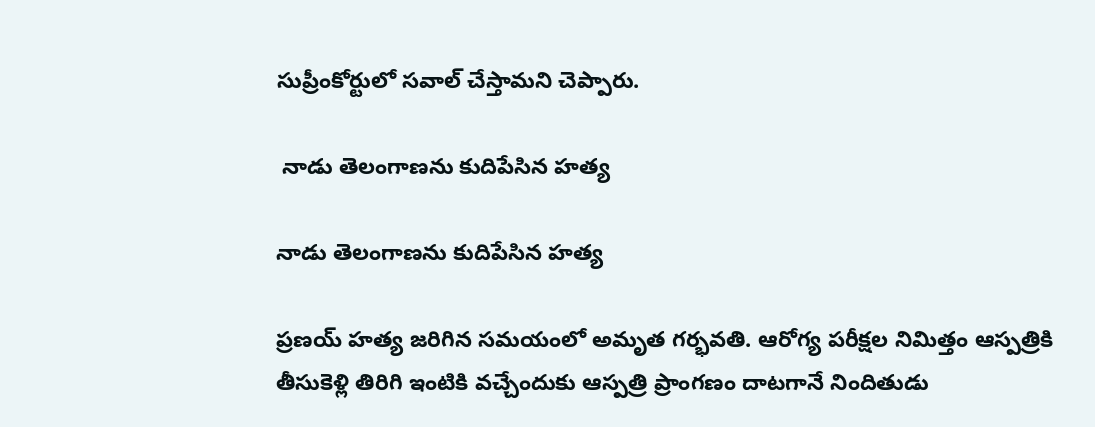సుప్రీంకోర్టులో సవాల్ చేస్తామని చెప్పారు.

 నాడు తెలంగాణను కుదిపేసిన హత్య

నాడు తెలంగాణను కుదిపేసిన హత్య

ప్రణయ్ హత్య జరిగిన సమయంలో అమృత గర్భవతి. ఆరోగ్య పరీక్షల నిమిత్తం ఆస్పత్రికి తీసుకెళ్లి తిరిగి ఇంటికి వచ్చేందుకు ఆస్పత్రి ప్రాంగణం దాటగానే నిందితుడు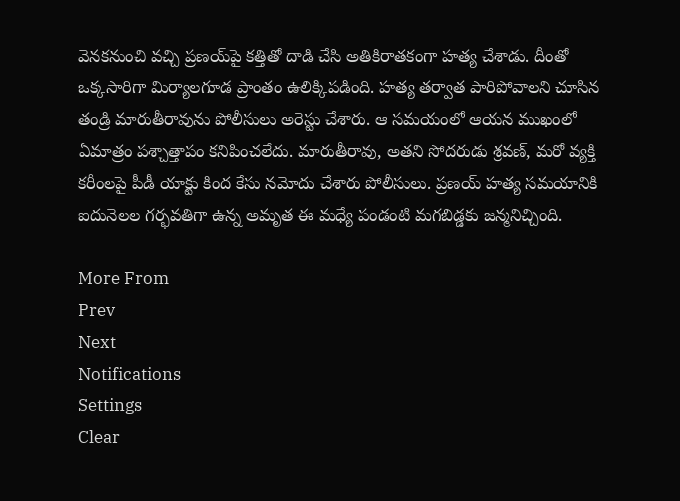వెనకనుంచి వచ్చి ప్రణయ్‌పై కత్తితో దాడి చేసి అతికిరాతకంగా హత్య చేశాడు. దీంతో ఒక్కసారిగా మిర్యాలగూడ ప్రాంతం ఉలిక్కిపడింది. హత్య తర్వాత పారిపోవాలని చూసిన తండ్రి మారుతీరావును పోలీసులు అరెస్టు చేశారు. ఆ సమయంలో ఆయన ముఖంలో ఏమాత్రం పశ్చాత్తాపం కనిపించలేదు. మారుతీరావు, అతని సోదరుడు శ్రవణ్, మరో వ్యక్తి కరీంలపై పీడీ యాక్టు కింద కేసు నమోదు చేశారు పోలీసులు. ప్రణయ్ హత్య సమయానికి ఐదునెలల గర్భవతిగా ఉన్న అమృత ఈ మధ్యే పండంటి మగబిడ్డకు జన్మనిచ్చింది.

More From
Prev
Next
Notifications
Settings
Clear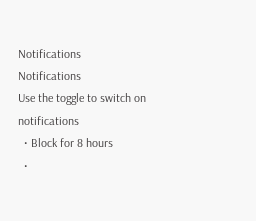Notifications
Notifications
Use the toggle to switch on notifications
  • Block for 8 hours
  •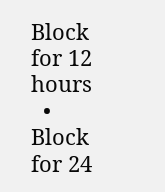Block for 12 hours
  • Block for 24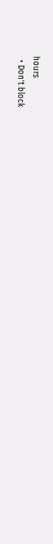hours
  • Don't block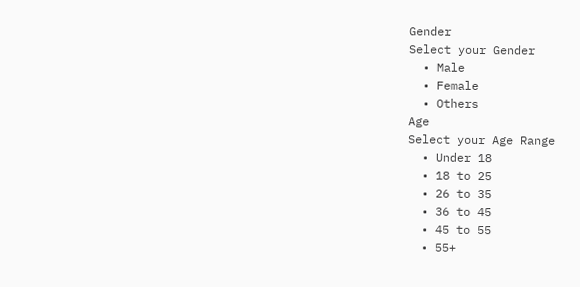Gender
Select your Gender
  • Male
  • Female
  • Others
Age
Select your Age Range
  • Under 18
  • 18 to 25
  • 26 to 35
  • 36 to 45
  • 45 to 55
  • 55+